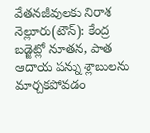వేతనజీవులకు నిరాశ
నెల్లూరు(టౌన్): కేంద్ర బడ్జెట్లో నూతన, పాత ఆదాయ పన్ను శ్లాబులను మార్చకపోవడం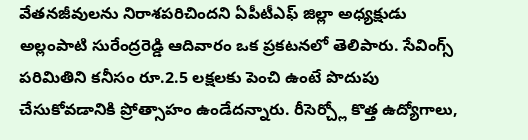వేతనజీవులను నిరాశపరిచిందని ఏపీటీఎఫ్ జిల్లా అధ్యక్షుడు అల్లంపాటి సురేంద్రరెడ్డి ఆదివారం ఒక ప్రకటనలో తెలిపారు. సేవింగ్స్ పరిమితిని కనీసం రూ.2.5 లక్షలకు పెంచి ఉంటే పొదుపు చేసుకోవడానికి ప్రోత్సాహం ఉండేదన్నారు. రీసెర్చ్లో కొత్త ఉద్యోగాలు,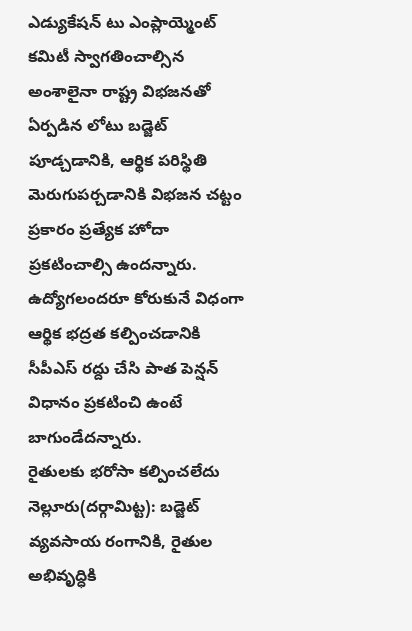ఎడ్యుకేషన్ టు ఎంప్లాయ్మెంట్ కమిటీ స్వాగతించాల్సిన అంశాలైనా రాష్ట్ర విభజనతో ఏర్పడిన లోటు బడ్జెట్ పూడ్చడానికి, ఆర్థిక పరిస్థితి మెరుగుపర్చడానికి విభజన చట్టం ప్రకారం ప్రత్యేక హోదా ప్రకటించాల్సి ఉందన్నారు. ఉద్యోగలందరూ కోరుకునే విధంగా ఆర్థిక భద్రత కల్పించడానికి సీపీఎస్ రద్దు చేసి పాత పెన్షన్ విధానం ప్రకటించి ఉంటే బాగుండేదన్నారు.
రైతులకు భరోసా కల్పించలేదు
నెల్లూరు(దర్గామిట్ట): బడ్జెట్ వ్యవసాయ రంగానికి, రైతుల అభివృద్ధికి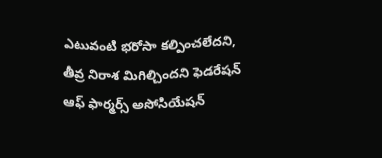ఎటువంటి భరోసా కల్పించలేదని, తీవ్ర నిరాశ మిగిల్చిందని ఫెడరేషన్ ఆఫ్ ఫార్మర్స్ అసోసియేషన్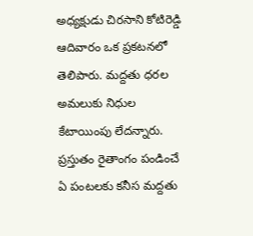అధ్యక్షుడు చిరసాని కోటిరెడ్డి ఆదివారం ఒక ప్రకటనలో తెలిపారు. మద్దతు ధరల అమలుకు నిధుల కేటాయింపు లేదన్నారు. ప్రస్తుతం రైతాంగం పండించే ఏ పంటలకు కనీస మద్దతు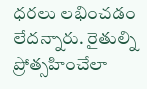ధరలు లభించడం లేదన్నారు. రైతుల్ని ప్రోత్సహించేలా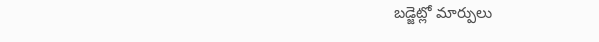బడ్జెట్లో మార్పులు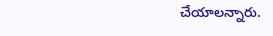చేయాలన్నారు.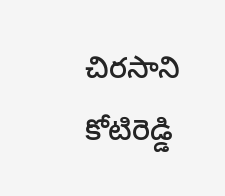చిరసాని కోటిరెడ్డి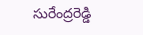సురేంద్రరెడ్డి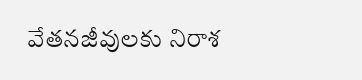వేతనజీవులకు నిరాశ